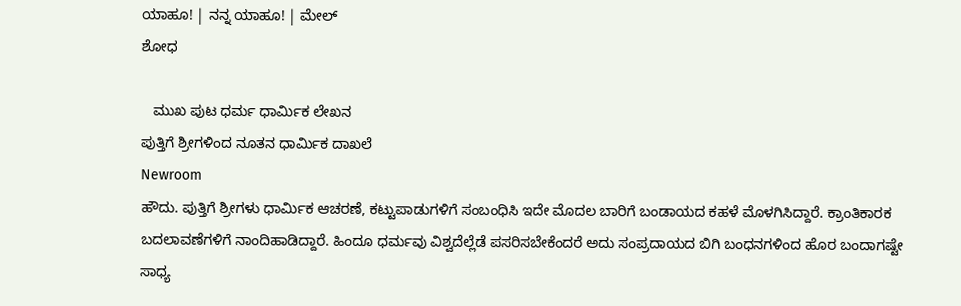ಯಾಹೂ! | ನನ್ನ ಯಾಹೂ! | ಮೇಲ್
ಶೋಧ

   ಮುಖ ಪುಟ ಧರ್ಮ ಧಾರ್ಮಿಕ ಲೇಖನ
ಪುತ್ತಿಗೆ ಶ್ರೀಗಳಿಂದ ನೂತನ ಧಾರ್ಮಿಕ ದಾಖಲೆ
Newroom
ಹೌದು. ಪುತ್ತಿಗೆ ಶ್ರೀಗಳು ಧಾರ್ಮಿಕ ಆಚರಣೆ, ಕಟ್ಟುಪಾಡುಗಳಿಗೆ ಸಂಬಂಧಿಸಿ ಇದೇ ಮೊದಲ ಬಾರಿಗೆ ಬಂಡಾಯದ ಕಹಳೆ ಮೊಳಗಿಸಿದ್ದಾರೆ. ಕ್ರಾಂತಿಕಾರಕ ಬದಲಾವಣೆಗಳಿಗೆ ನಾಂದಿಹಾಡಿದ್ದಾರೆ. ಹಿಂದೂ ಧರ್ಮವು ವಿಶ್ವದೆಲ್ಲೆಡೆ ಪಸರಿಸಬೇಕೆಂದರೆ ಅದು ಸಂಪ್ರದಾಯದ ಬಿಗಿ ಬಂಧನಗಳಿಂದ ಹೊರ ಬಂದಾಗಷ್ಟೇ ಸಾಧ್ಯ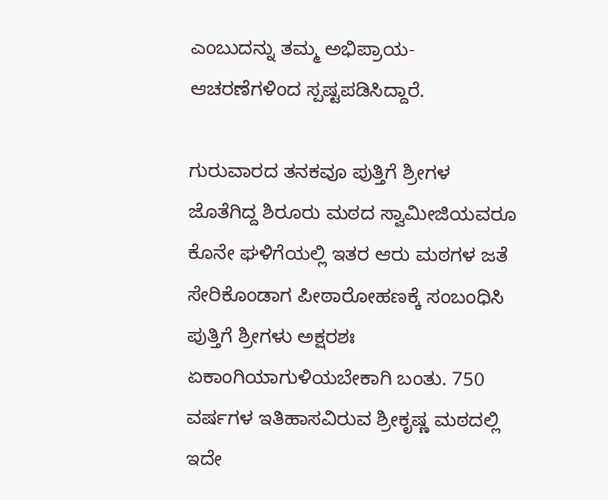ಎಂಬುದನ್ನು ತಮ್ಮ ಅಭಿಪ್ರಾಯ-ಆಚರಣೆಗಳಿಂದ ಸ್ಪಷ್ಟಪಡಿಸಿದ್ದಾರೆ.

ಗುರುವಾರದ ತನಕವೂ ಪುತ್ತಿಗೆ ಶ್ರೀಗಳ ಜೊತೆಗಿದ್ದ ಶಿರೂರು ಮಠದ ಸ್ವಾಮೀಜಿಯವರೂ ಕೊನೇ ಘಳಿಗೆಯಲ್ಲಿ ಇತರ ಆರು ಮಠಗಳ ಜತೆ ಸೇರಿಕೊಂಡಾಗ ಪೀಠಾರೋಹಣಕ್ಕೆ ಸಂಬಂಧಿಸಿ ಪುತ್ತಿಗೆ ಶ್ರೀಗಳು ಅಕ್ಷರಶಃ ಏಕಾಂಗಿಯಾಗುಳಿಯಬೇಕಾಗಿ ಬಂತು. 750 ವರ್ಷಗಳ ಇತಿಹಾಸವಿರುವ ಶ್ರೀಕೃಷ್ಣ ಮಠದಲ್ಲಿ ಇದೇ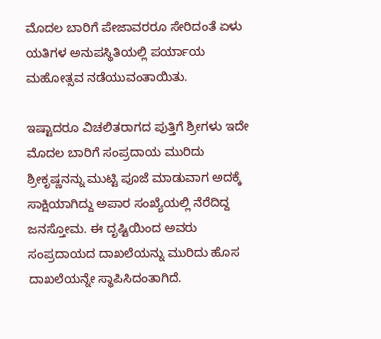ಮೊದಲ ಬಾರಿಗೆ ಪೇಜಾವರರೂ ಸೇರಿದಂತೆ ಏಳು ಯತಿಗಳ ಅನುಪಸ್ಥಿತಿಯಲ್ಲಿ ಪರ್ಯಾಯ ಮಹೋತ್ಸವ ನಡೆಯುವಂತಾಯಿತು.

ಇಷ್ಟಾದರೂ ವಿಚಲಿತರಾಗದ ಪುತ್ತಿಗೆ ಶ್ರೀಗಳು ಇದೇ ಮೊದಲ ಬಾರಿಗೆ ಸಂಪ್ರದಾಯ ಮುರಿದು ಶ್ರೀಕೃಷ್ಣನನ್ನು ಮುಟ್ಟಿ ಪೂಜೆ ಮಾಡುವಾಗ ಅದಕ್ಕೆ ಸಾಕ್ಷಿಯಾಗಿದ್ದು ಅಪಾರ ಸಂಖ್ಯೆಯಲ್ಲಿ ನೆರೆದಿದ್ದ ಜನಸ್ತೋಮ. ಈ ದೃಷ್ಟಿಯಿಂದ ಅವರು ಸಂಪ್ರದಾಯದ ದಾಖಲೆಯನ್ನು ಮುರಿದು ಹೊಸ ದಾಖಲೆಯನ್ನೇ ಸ್ಥಾಪಿಸಿದಂತಾಗಿದೆ.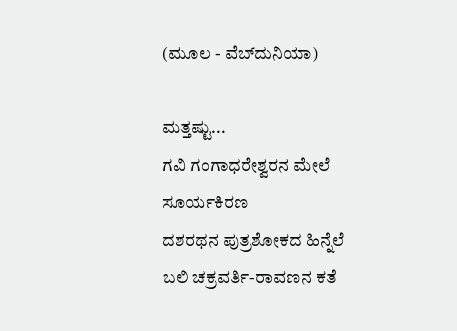(ಮೂಲ - ವೆಬ್‌ದುನಿಯಾ)

ಮತ್ತಷ್ಟು...
ಗವಿ ಗಂಗಾಧರೇಶ್ವರನ ಮೇಲೆ ಸೂರ್ಯಕಿರಣ
ದಶರಥನ ಪುತ್ರಶೋಕದ ಹಿನ್ನೆಲೆ
ಬಲಿ ಚಕ್ರವರ್ತಿ-ರಾವಣನ ಕತೆ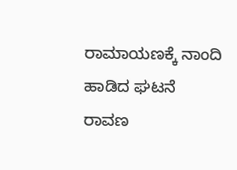ರಾಮಾಯಣಕ್ಕೆ ನಾಂದಿ ಹಾಡಿದ ಘಟನೆ
ರಾವಣ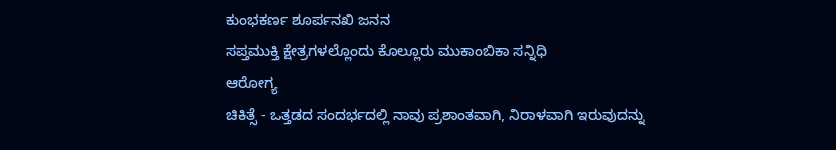ಕುಂಭಕರ್ಣ ಶೂರ್ಪನಖಿ ಜನನ
ಸಪ್ತಮುಕ್ತಿ ಕ್ಷೇತ್ರಗಳಲ್ಲೊಂದು ಕೊಲ್ಲೂರು ಮುಕಾಂಬಿಕಾ ಸನ್ನಿಧಿ
ಆರೋಗ್ಯ
ಚಿಕಿತ್ಸೆ - ಒತ್ತಡದ ಸಂದರ್ಭದಲ್ಲಿ ನಾವು ಪ್ರಶಾಂತವಾಗಿ, ನಿರಾಳವಾಗಿ ಇರುವುದನ್ನು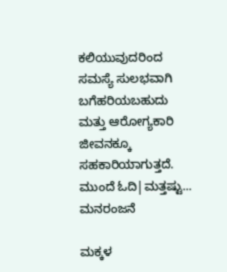ಕಲಿಯುವುದರಿಂದ ಸಮಸ್ಯೆ ಸುಲಭವಾಗಿ ಬಗೆಹರಿಯಬಹುದು ಮತ್ತು ಆರೋಗ್ಯಕಾರಿ ಜೀವನಕ್ಕೂ ಸಹಕಾರಿಯಾಗುತ್ತದೆ.
ಮುಂದೆ ಓದಿ|ಮತ್ತಷ್ಟು...
ಮನರಂಜನೆ

ಮಕ್ಕಳ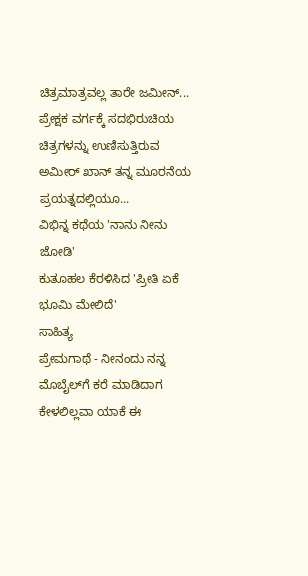ಚಿತ್ರಮಾತ್ರವಲ್ಲ ತಾರೇ ಜಮೀನ್...
ಪ್ರೇಕ್ಷಕ ವರ್ಗಕ್ಕೆ ಸದಭಿರುಚಿಯ ಚಿತ್ರಗಳನ್ನು ಉಣಿಸುತ್ತಿರುವ ಅಮೀರ್ ಖಾನ್ ತನ್ನ ಮೂರನೆಯ ಪ್ರಯತ್ನದಲ್ಲಿಯೂ...
ವಿಭಿನ್ನ ಕಥೆಯ 'ನಾನು ನೀನು ಜೋಡಿ'
ಕುತೂಹಲ ಕೆರಳಿಸಿದ 'ಪ್ರೀತಿ ಏಕೆ ಭೂಮಿ ಮೇಲಿದೆ'
ಸಾಹಿತ್ಯ
ಪ್ರೇಮಗಾಥೆ - ನೀನಂದು ನನ್ನ ಮೊಬೈಲ‌್‌ಗೆ ಕರೆ ಮಾಡಿದಾಗ ಕೇಳಲಿಲ್ಲವಾ ಯಾಕೆ ಈ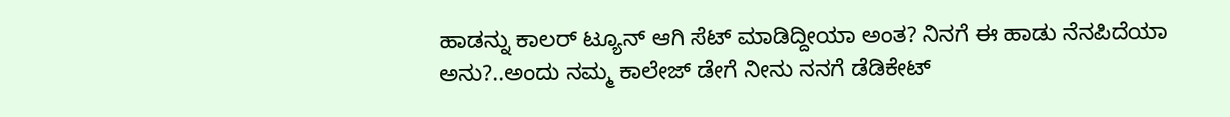ಹಾಡನ್ನು ಕಾಲರ್ ಟ್ಯೂನ್ ಆಗಿ ಸೆಟ್ ಮಾಡಿದ್ದೀಯಾ ಅಂತ? ನಿನಗೆ ಈ ಹಾಡು ನೆನಪಿದೆಯಾ ಅನು?..ಅಂದು ನಮ್ಮ ಕಾಲೇಜ್ ಡೇಗೆ ನೀನು ನನಗೆ ಡೆಡಿಕೇಟ್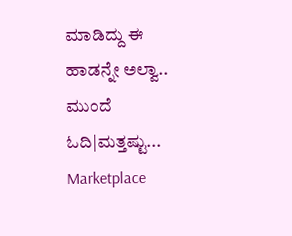ಮಾಡಿದ್ದು ಈ ಹಾಡನ್ನೇ ಅಲ್ವಾ..
ಮುಂದೆ ಓದಿ|ಮತ್ತಷ್ಟು...
Marketplace